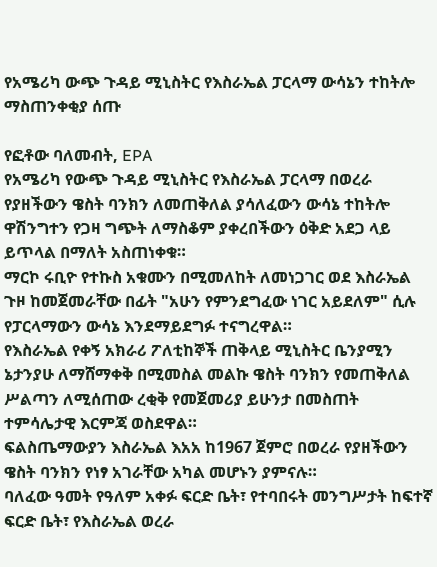የአሜሪካ ውጭ ጉዳይ ሚኒስትር የእስራኤል ፓርላማ ውሳኔን ተከትሎ ማስጠንቀቂያ ሰጡ

የፎቶው ባለመብት, EPA
የአሜሪካ የውጭ ጉዳይ ሚኒስትር የእስራኤል ፓርላማ በወረራ የያዘችውን ዌስት ባንክን ለመጠቅለል ያሳለፈውን ውሳኔ ተከትሎ ዋሽንግተን የጋዛ ግጭት ለማስቆም ያቀረበችውን ዕቅድ አደጋ ላይ ይጥላል በማለት አስጠነቀቁ።
ማርኮ ሩቢዮ የተኩስ አቁሙን በሚመለከት ለመነጋገር ወደ እስራኤል ጉዞ ከመጀመራቸው በፊት "አሁን የምንደግፈው ነገር አይደለም" ሲሉ የፓርላማውን ውሳኔ እንደማይደግፉ ተናግረዋል።
የእስራኤል የቀኝ አክራሪ ፖለቲከኞች ጠቅላይ ሚኒስትር ቤንያሚን ኔታንያሁ ለማሸማቀቅ በሚመስል መልኩ ዌስት ባንክን የመጠቅለል ሥልጣን ለሚሰጠው ረቂቅ የመጀመሪያ ይሁንታ በመስጠት ተምሳሌታዊ እርምጃ ወስደዋል።
ፍልስጤማውያን እስራኤል እአአ ከ1967 ጀምሮ በወረራ የያዘችውን ዌስት ባንክን የነፃ አገራቸው አካል መሆኑን ያምናሉ።
ባለፈው ዓመት የዓለም አቀፉ ፍርድ ቤት፣ የተባበሩት መንግሥታት ከፍተኛ ፍርድ ቤት፣ የእስራኤል ወረራ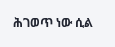ሕገወጥ ነው ሲል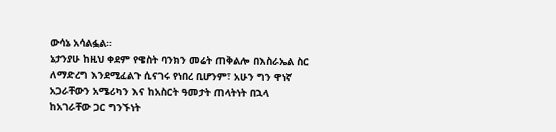ውሳኔ አሳልፏል።
ኔታንያሁ ከዚህ ቀደም የዌስት ባንክን መሬት ጠቅልሎ በእስራኤል ስር ለማድረግ እንደሚፈልጉ ሲናገሩ የነበረ ቢሆንም፣ አሁን ግን ዋነኛ አጋራቸውን አሜሪካን እና ከአስርት ዓመታት ጠላትነት በኋላ ከአገራቸው ጋር ግንኙነት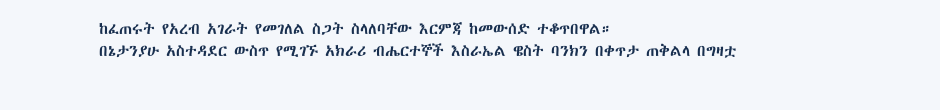ከፈጠሩት የአረብ አገራት የመገለል ስጋት ስላለባቸው እርምጃ ከመውሰድ ተቆጥበዋል።
በኔታንያሁ አስተዳደር ውስጥ የሚገኙ አክራሪ ብሔርተኞች እስራኤል ዌስት ባንክን በቀጥታ ጠቅልላ በግዛቷ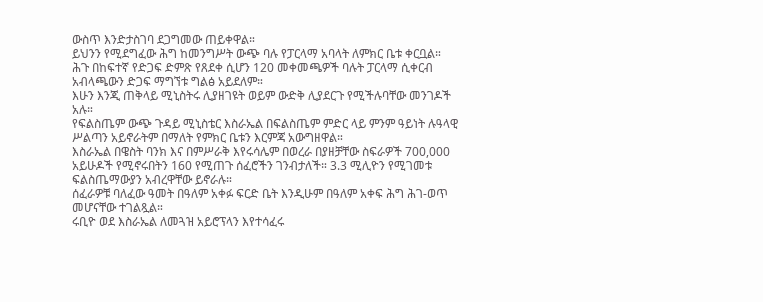ውስጥ እንድታስገባ ደጋግመው ጠይቀዋል።
ይህንን የሚደግፈው ሕግ ከመንግሥት ውጭ ባሉ የፓርላማ አባላት ለምክር ቤቱ ቀርቧል።
ሕጉ በከፍተኛ የድጋፍ ድምጽ የጸደቀ ሲሆን 120 መቀመጫዎች ባሉት ፓርላማ ሲቀርብ አብላጫውን ድጋፍ ማግኘቱ ግልፅ አይደለም።
እሁን እንጂ ጠቅላይ ሚኒስትሩ ሊያዘገዩት ወይም ውድቅ ሊያደርጉ የሚችሉባቸው መንገዶች አሉ።
የፍልስጤም ውጭ ጉዳይ ሚኒስቴር እስራኤል በፍልስጤም ምድር ላይ ምንም ዓይነት ሉዓላዊ ሥልጣን አይኖራትም በማለት የምክር ቤቱን እርምጃ አውግዘዋል።
እስራኤል በዌስት ባንክ እና በምሥራቅ እየሩሳሌም በወረራ በያዘቻቸው ስፍራዎች 700,000 አይሁዶች የሚኖሩበትን 160 የሚጠጉ ሰፈሮችን ገንብታለች። 3.3 ሚሊዮን የሚገመቱ ፍልስጤማውያን አብረዋቸው ይኖራሉ።
ሰፈራዎቹ ባለፈው ዓመት በዓለም አቀፉ ፍርድ ቤት እንዲሁም በዓለም አቀፍ ሕግ ሕገ-ወጥ መሆናቸው ተገልጿል።
ሩቢዮ ወደ እስራኤል ለመጓዝ አይሮፕላን እየተሳፈሩ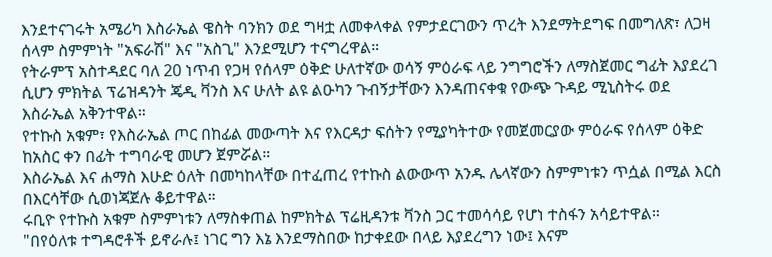እንደተናገሩት አሜሪካ እስራኤል ዌስት ባንክን ወደ ግዛቷ ለመቀላቀል የምታደርገውን ጥረት እንደማትደግፍ በመግለጽ፣ ለጋዛ ሰላም ስምምነት "አፍራሽ" እና "አስጊ" እንደሚሆን ተናግረዋል።
የትራምፕ አስተዳደር ባለ 20 ነጥብ የጋዛ የሰላም ዕቅድ ሁለተኛው ወሳኝ ምዕራፍ ላይ ንግግሮችን ለማስጀመር ግፊት እያደረገ ሲሆን ምክትል ፕሬዝዳንት ጄዲ ቫንስ እና ሁለት ልዩ ልዑካን ጉብኝታቸውን እንዳጠናቀቁ የውጭ ጉዳይ ሚኒስትሩ ወደ እስራኤል አቅንተዋል።
የተኩስ አቁም፣ የእስራኤል ጦር በከፊል መውጣት እና የእርዳታ ፍሰትን የሚያካትተው የመጀመርያው ምዕራፍ የሰላም ዕቅድ ከአስር ቀን በፊት ተግባራዊ መሆን ጀምሯል።
እስራኤል እና ሐማስ እሁድ ዕለት በመካከላቸው በተፈጠረ የተኩስ ልውውጥ አንዱ ሌላኛውን ስምምነቱን ጥሷል በሚል እርስ በእርሳቸው ሲወነጃጀሉ ቆይተዋል።
ሩቢዮ የተኩስ አቁም ስምምነቱን ለማስቀጠል ከምክትል ፕሬዚዳንቱ ቫንስ ጋር ተመሳሳይ የሆነ ተስፋን አሳይተዋል።
"በየዕለቱ ተግዳሮቶች ይኖራሉ፤ ነገር ግን እኔ እንደማስበው ከታቀደው በላይ እያደረግን ነው፤ እናም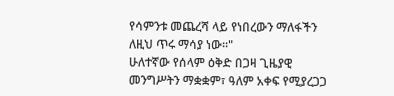የሳምንቱ መጨረሻ ላይ የነበረውን ማለፋችን ለዚህ ጥሩ ማሳያ ነው።"
ሁለተኛው የሰላም ዕቅድ በጋዛ ጊዜያዊ መንግሥትን ማቋቋም፣ ዓለም አቀፍ የሚያረጋጋ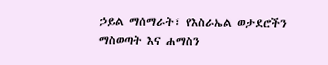ኃይል ማሰማራት፣ የእስራኤል ወታደሮችን ማስወጣት እና ሐማስን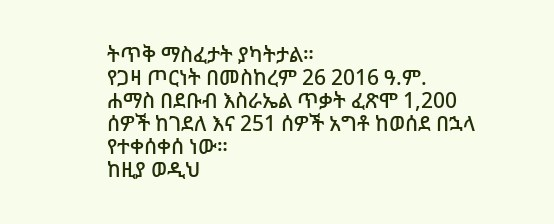ትጥቅ ማስፈታት ያካትታል።
የጋዛ ጦርነት በመስከረም 26 2016 ዓ.ም. ሐማስ በደቡብ እስራኤል ጥቃት ፈጽሞ 1,200 ሰዎች ከገደለ እና 251 ሰዎች አግቶ ከወሰደ በኋላ የተቀሰቀሰ ነው።
ከዚያ ወዲህ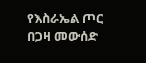የእስራኤል ጦር በጋዛ መውሰድ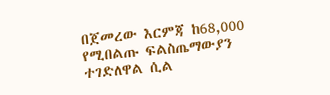በጀመረው እርምጃ ከ68,000 የሚበልጡ ፍልስጤማውያን ተገድለዋል ሲል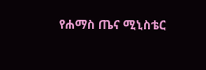የሐማስ ጤና ሚኒስቴር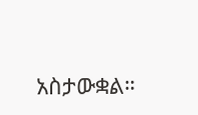አስታውቋል።